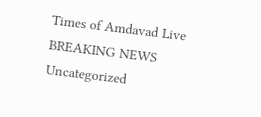Times of Amdavad Live
BREAKING NEWS
Uncategorized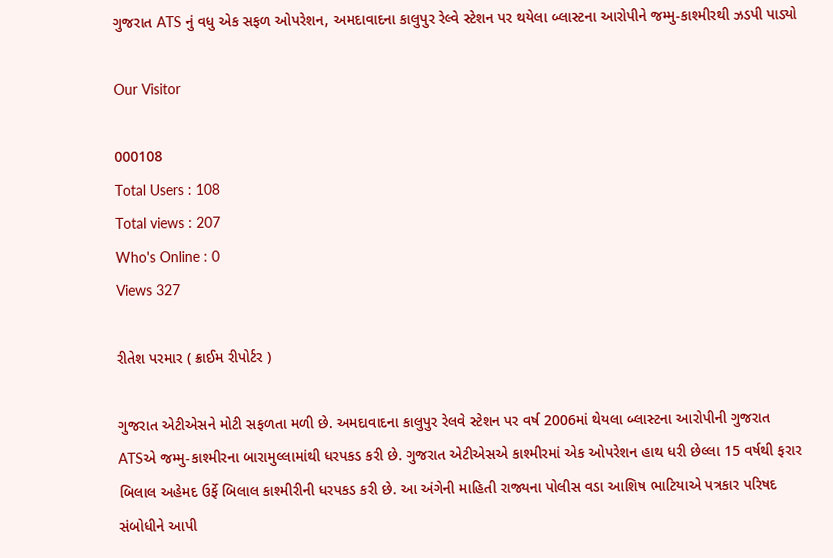ગુજરાત ATS નું વધુ એક સફળ ઓપરેશન, અમદાવાદના કાલુપુર રેલ્વે સ્ટેશન પર થયેલા બ્લાસ્ટના આરોપીને જમ્મુ-કાશ્મીરથી ઝડપી પાડ્યો

Our Visitor

000108
Total Users : 108
Total views : 207
Who's Online : 0
Views 327

રીતેશ પરમાર ( ક્રાઈમ રીપોર્ટર )

ગુજરાત એટીએસને મોટી સફળતા મળી છે. અમદાવાદના કાલુપુર રેલવે સ્ટેશન પર વર્ષ 2006માં થેયલા બ્લાસ્ટના આરોપીની ગુજરાત ATSએ જમ્મુ-કાશ્મીરના બારામુલ્લામાંથી ધરપકડ કરી છે. ગુજરાત એટીએસએ કાશ્મીરમાં એક ઓપરેશન હાથ ધરી છેલ્લા 15 વર્ષથી ફરાર બિલાલ અહેમદ ઉર્ફે બિલાલ કાશ્મીરીની ધરપકડ કરી છે. આ અંગેની માહિતી રાજ્યના પોલીસ વડા આશિષ ભાટિયાએ પત્રકાર પરિષદ સંબોધીને આપી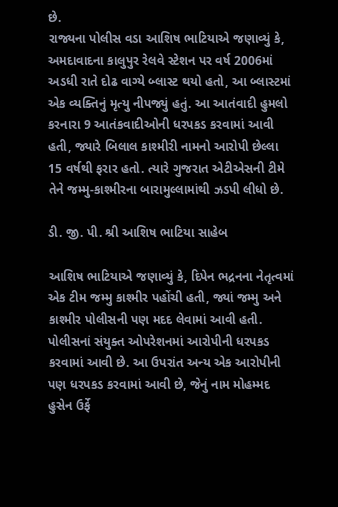છે.
રાજ્યના પોલીસ વડા આશિષ ભાટિયાએ જણાવ્યું કે, અમદાવાદના કાલુપુર રેલવે સ્ટેશન પર વર્ષ 2006માં અડધી રાતે દોઢ વાગ્યે બ્લાસ્ટ થયો હતો, આ બ્લાસ્ટમાં એક વ્યક્તિનું મૃત્યુ નીપજ્યું હતું. આ આતંવાદી હુમલો કરનારા 9 આતંકવાદીઓની ધરપકડ કરવામાં આવી હતી, જ્યારે બિલાલ કાશ્મીરી નામનો આરોપી છેલ્લા 15 વર્ષથી ફરાર હતો. ત્યારે ગુજરાત એટીએસની ટીમે તેને જમ્મુ-કાશ્મીરના બારામુલ્લામાંથી ઝડપી લીધો છે.

ડી. જી. પી. શ્રી આશિષ ભાટિયા સાહેબ

આશિષ ભાટિયાએ જણાવ્યું કે, દિપેન ભદ્રનના નેતૃત્વમાં એક ટીમ જમ્મુ કાશ્મીર પહોંચી હતી, જ્યાં જમ્મુ અને કાશ્મીર પોલીસની પણ મદદ લેવામાં આવી હતી. પોલીસનાં સંયુક્ત ઓપરેશનમાં આરોપીની ધરપકડ કરવામાં આવી છે. આ ઉપરાંત અન્ય એક આરોપીની પણ ધરપકડ કરવામાં આવી છે, જેનું નામ મોહમ્મદ હુસેન ઉર્ફે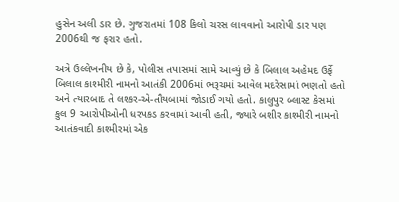હુસેન અલી ડાર છે. ગુજરાતમાં 108 કિલો ચરસ લાવવાનો આરોપી ડાર પણ 2006થી જ ફરાર હતો.

અત્રે ઉલ્લેખનીય છે કે, પોલીસ તપાસમાં સામે આવ્યું છે કે બિલાલ અહેમદ ઉર્ફે બિલાલ કાશ્મીરી નામનો આતંકી 2006માં ભરૂચમાં આવેલ મદરેસામાં ભણતો હતો અને ત્યારબાદ તે લશ્કર-એ-તૌયબામાં જોડાઈ ગયો હતો. કાલુપુર બ્લાસ્ટ કેસમાં કુલ 9 આરોપીઓની ધરપકડ કરવામાં આવી હતી, જ્યારે બશીર કાશ્મીરી નામનો આતંકવાદી કાશ્મીરમાં એક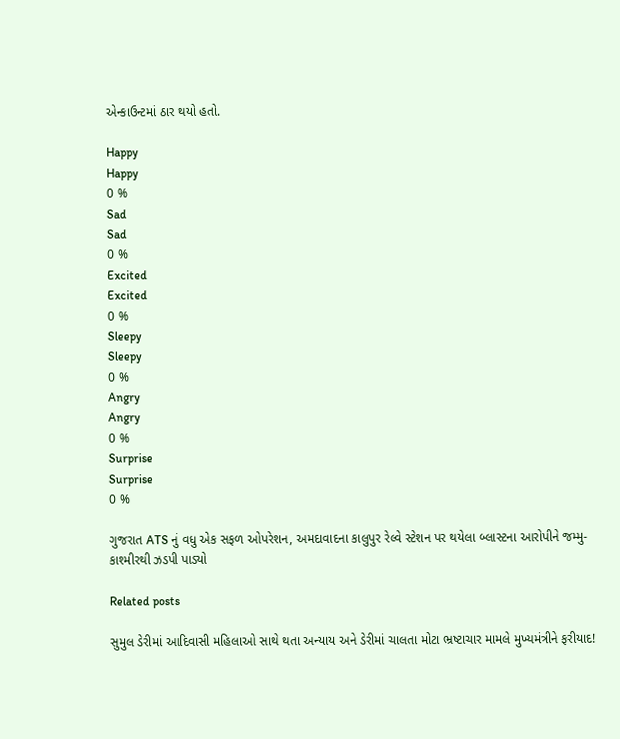એન્કાઉન્ટમાં ઠાર થયો હતો.

Happy
Happy
0 %
Sad
Sad
0 %
Excited
Excited
0 %
Sleepy
Sleepy
0 %
Angry
Angry
0 %
Surprise
Surprise
0 %

ગુજરાત ATS નું વધુ એક સફળ ઓપરેશન, અમદાવાદના કાલુપુર રેલ્વે સ્ટેશન પર થયેલા બ્લાસ્ટના આરોપીને જમ્મુ-કાશ્મીરથી ઝડપી પાડ્યો

Related posts

સુમુલ ડેરીમાં આદિવાસી મહિલાઓ સાથે થતા અન્યાય અને ડેરીમાં ચાલતા મોટા ભ્રષ્ટાચાર મામલે મુખ્યમંત્રીને ફરીયાદ!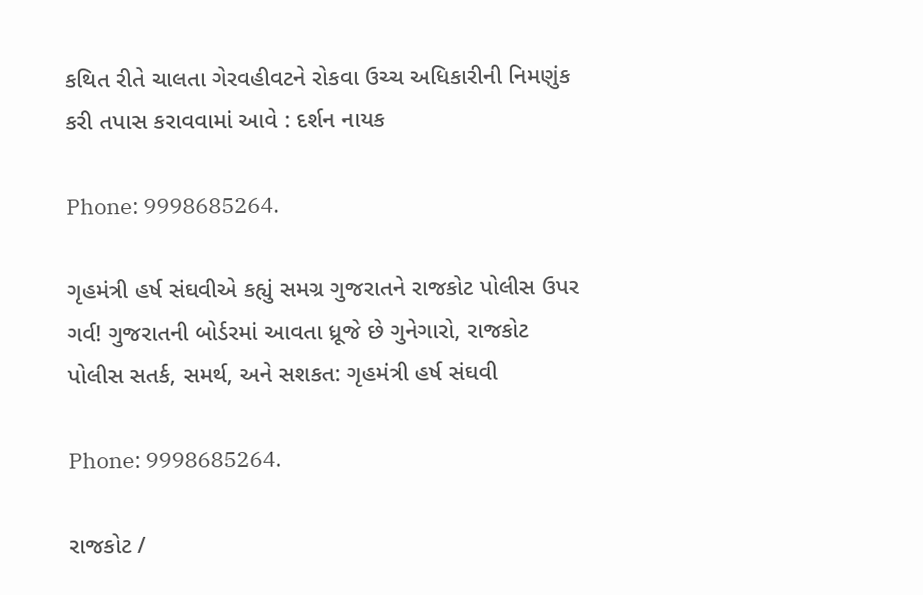કથિત રીતે ચાલતા ગેરવહીવટને રોકવા ઉચ્ચ અધિકારીની નિમણુંક કરી તપાસ કરાવવામાં આવે : દર્શન નાયક

Phone: 9998685264.

ગૃહમંત્રી હર્ષ સંઘવીએ કહ્યું સમગ્ર ગુજરાતને રાજકોટ પોલીસ ઉપર ગર્વ! ગુજરાતની બોર્ડરમાં આવતા ધ્રૂજે છે ગુનેગારો, રાજકોટ પોલીસ સતર્ક, સમર્થ, અને સશકત: ગૃહમંત્રી હર્ષ સંઘવી

Phone: 9998685264.

રાજકોટ /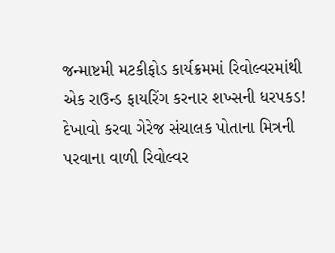જન્માષ્ટમી મટકીફોડ કાર્યક્રમમાં રિવોલ્વરમાંથી એક રાઉન્ડ ફાયરિંગ કરનાર શખ્સની ધરપકડ! દેખાવો કરવા ગેરેજ સંચાલક પોતાના મિત્રની પરવાના વાળી રિવોલ્વર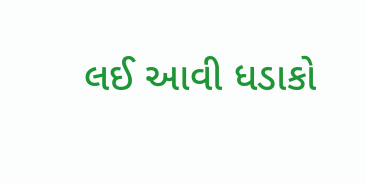લઈ આવી ધડાકો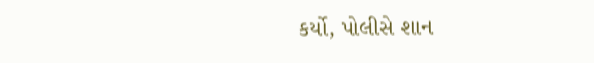કર્યો, પોલીસે શાન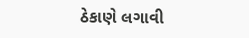ઠેકાણે લગાવી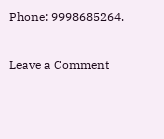Phone: 9998685264.

Leave a Comment